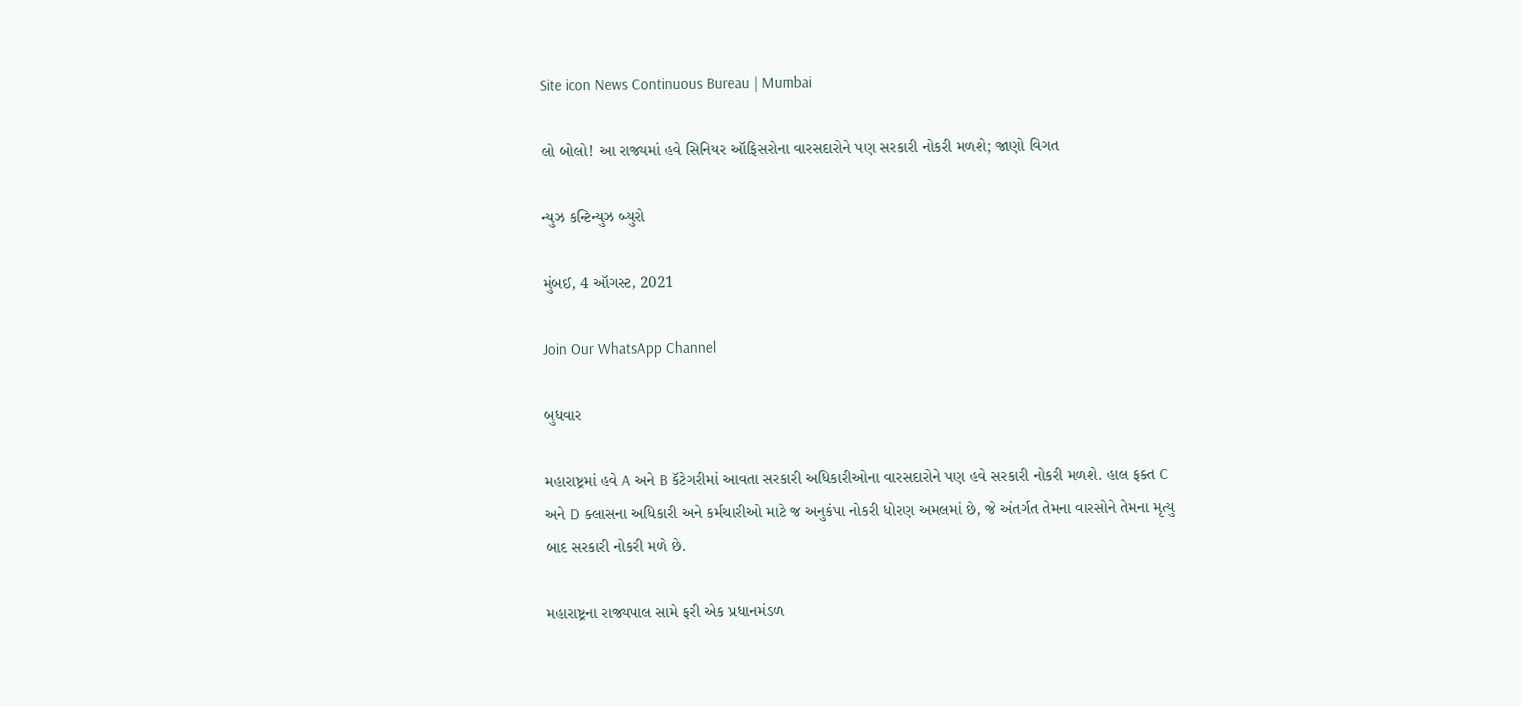Site icon News Continuous Bureau | Mumbai

લો બોલો! આ રાજ્યમાં હવે સિનિયર ઑફિસરોના વારસદારોને પણ સરકારી નોકરી મળશે; જાણો વિગત

ન્યુઝ કન્ટિન્યુઝ બ્યુરો

મુંબઈ, 4 ઑગસ્ટ, 2021

Join Our WhatsApp Channel

બુધવાર

મહારાષ્ટ્રમાં હવે A અને B કૅટેગરીમાં આવતા સરકારી અધિકારીઓના વારસદારોને પણ હવે સરકારી નોકરી મળશે. હાલ ફક્ત C અને D ક્લાસના અધિકારી અને કર્મચારીઓ માટે જ અનુકંપા નોકરી ધોરણ અમલમાં છે, જે અંતર્ગત તેમના વારસોને તેમના મૃત્યુ બાદ સરકારી નોકરી મળે છે.

મહારાષ્ટ્રના રાજ્યપાલ સામે ફરી એક પ્રધાનમંડળ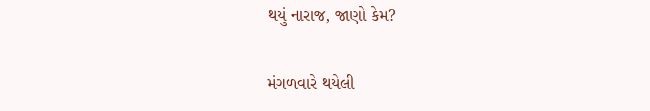થયું નારાજ, જાણો કેમ?

મંગળવારે થયેલી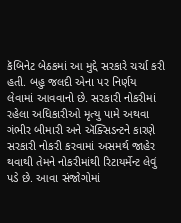કૅબિનેટ બેઠકમાં આ મુદ્દે સરકારે ચર્ચા કરી હતી. બહુ જલદી એના પર નિર્ણય લેવામાં આવવાનો છે. સરકારી નોકરીમાં રહેલા અધિકારીઓ મૃત્યુ પામે અથવા ગંભીર બીમારી અને ઍક્સિડન્ટને કારણે સરકારી નોકરી કરવામાં અસમર્થ જાહેર થવાથી તેમને નોકરીમાંથી રિટાયર્મેન્ટ લેવું પડે છે. આવા સંજોગોમાં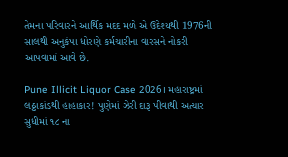તેમના પરિવારને આર્થિક મદદ મળે એ ઉદેશ્યથી 1976ની સાલથી અનુકંપા ધોરણે કર્મચારીના વારસને નોકરી આપવામાં આવે છે.

Pune Illicit Liquor Case 2026। મહારાષ્ટ્રમાં લઠ્ઠાકાંડથી હાહાકાર! પુણેમાં ઝેરી દારૂ પીવાથી અત્યાર સુધીમાં ૧૮ ના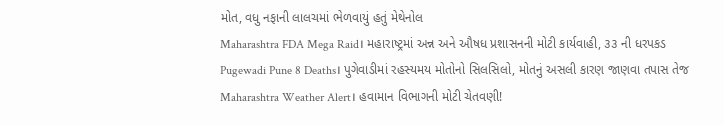મોત, વધુ નફાની લાલચમાં ભેળવાયું હતું મેથેનોલ
Maharashtra FDA Mega Raid। મહારાષ્ટ્રમાં અન્ન અને ઔષધ પ્રશાસનની મોટી કાર્યવાહી, ૩૩ ની ધરપકડ
Pugewadi Pune 8 Deaths। પુગેવાડીમાં રહસ્યમય મોતોનો સિલસિલો, મોતનું અસલી કારણ જાણવા તપાસ તેજ
Maharashtra Weather Alert। હવામાન વિભાગની મોટી ચેતવણી!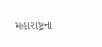મહારાષ્ટ્રના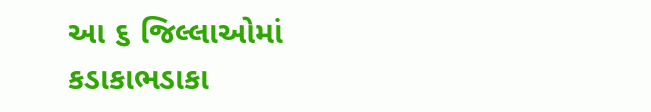આ ૬ જિલ્લાઓમાં કડાકાભડાકા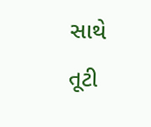સાથે તૂટી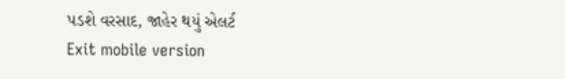પડશે વરસાદ, જાહેર થયું એલર્ટ
Exit mobile version